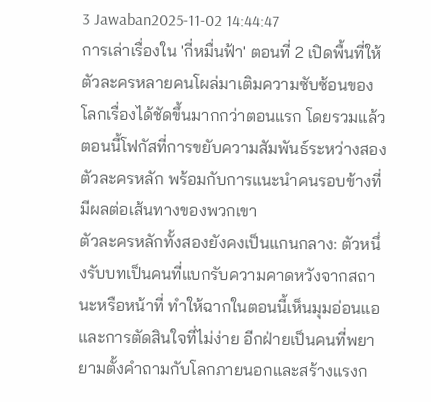3 Jawaban2025-11-02 14:44:47
การเล่าเรื่องใน 'กี่หมื่นฟ้า' ตอนที่ 2 เปิดพื้นที่ให้ตัวละครหลายคนโผล่มาเติมความซับซ้อนของโลกเรื่องได้ชัดขึ้นมากกว่าตอนแรก โดยรวมแล้วตอนนี้โฟกัสที่การขยับความสัมพันธ์ระหว่างสองตัวละครหลัก พร้อมกับการแนะนำคนรอบข้างที่มีผลต่อเส้นทางของพวกเขา
ตัวละครหลักทั้งสองยังคงเป็นแกนกลาง: ตัวหนึ่งรับบทเป็นคนที่แบกรับความคาดหวังจากสถานะหรือหน้าที่ ทำให้ฉากในตอนนี้เห็นมุมอ่อนแอและการตัดสินใจที่ไม่ง่าย อีกฝ่ายเป็นคนที่พยายามตั้งคำถามกับโลกภายนอกและสร้างแรงก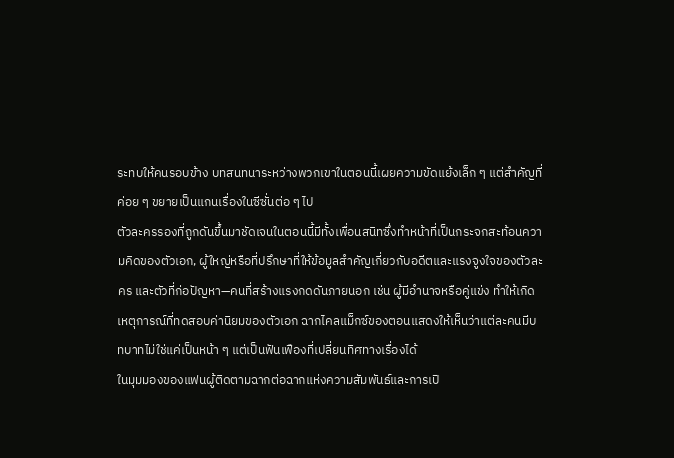ระทบให้คนรอบข้าง บทสนทนาระหว่างพวกเขาในตอนนี้เผยความขัดแย้งเล็ก ๆ แต่สำคัญที่ค่อย ๆ ขยายเป็นแกนเรื่องในซีซั่นต่อ ๆ ไป
ตัวละครรองที่ถูกดันขึ้นมาชัดเจนในตอนนี้มีทั้งเพื่อนสนิทซึ่งทำหน้าที่เป็นกระจกสะท้อนความคิดของตัวเอก, ผู้ใหญ่หรือที่ปรึกษาที่ให้ข้อมูลสำคัญเกี่ยวกับอดีตและแรงจูงใจของตัวละคร และตัวที่ก่อปัญหา—คนที่สร้างแรงกดดันภายนอก เช่น ผู้มีอำนาจหรือคู่แข่ง ทำให้เกิดเหตุการณ์ที่ทดสอบค่านิยมของตัวเอก ฉากไคลแม็กซ์ของตอนแสดงให้เห็นว่าแต่ละคนมีบทบาทไม่ใช่แค่เป็นหน้า ๆ แต่เป็นฟันเฟืองที่เปลี่ยนทิศทางเรื่องได้
ในมุมมองของแฟนผู้ติดตามฉากต่อฉากแห่งความสัมพันธ์และการเปิ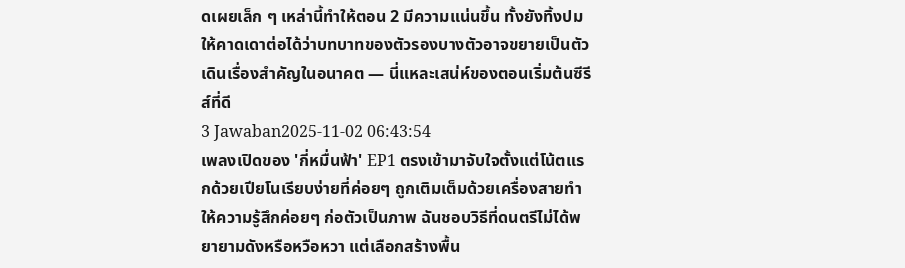ดเผยเล็ก ๆ เหล่านี้ทำให้ตอน 2 มีความแน่นขึ้น ทั้งยังทิ้งปมให้คาดเดาต่อได้ว่าบทบาทของตัวรองบางตัวอาจขยายเป็นตัวเดินเรื่องสำคัญในอนาคต — นี่แหละเสน่ห์ของตอนเริ่มต้นซีรีส์ที่ดี
3 Jawaban2025-11-02 06:43:54
เพลงเปิดของ 'กี่หมื่นฟ้า' EP1 ตรงเข้ามาจับใจตั้งแต่โน้ตแรกด้วยเปียโนเรียบง่ายที่ค่อยๆ ถูกเติมเต็มด้วยเครื่องสายทำให้ความรู้สึกค่อยๆ ก่อตัวเป็นภาพ ฉันชอบวิธีที่ดนตรีไม่ได้พยายามดังหรือหวือหวา แต่เลือกสร้างพื้น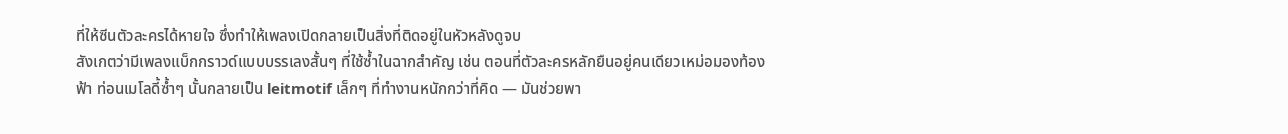ที่ให้ซีนตัวละครได้หายใจ ซึ่งทำให้เพลงเปิดกลายเป็นสิ่งที่ติดอยู่ในหัวหลังดูจบ
สังเกตว่ามีเพลงแบ็กกราวด์แบบบรรเลงสั้นๆ ที่ใช้ซ้ำในฉากสำคัญ เช่น ตอนที่ตัวละครหลักยืนอยู่คนเดียวเหม่อมองท้องฟ้า ท่อนเมโลดี้ซ้ำๆ นั้นกลายเป็น leitmotif เล็กๆ ที่ทำงานหนักกว่าที่คิด — มันช่วยพา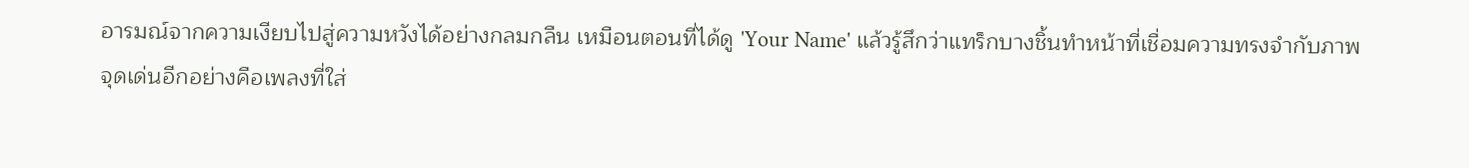อารมณ์จากความเงียบไปสู่ความหวังได้อย่างกลมกลืน เหมือนตอนที่ได้ดู 'Your Name' แล้วรู้สึกว่าแทร็กบางชิ้นทำหน้าที่เชื่อมความทรงจำกับภาพ
จุดเด่นอีกอย่างคือเพลงที่ใส่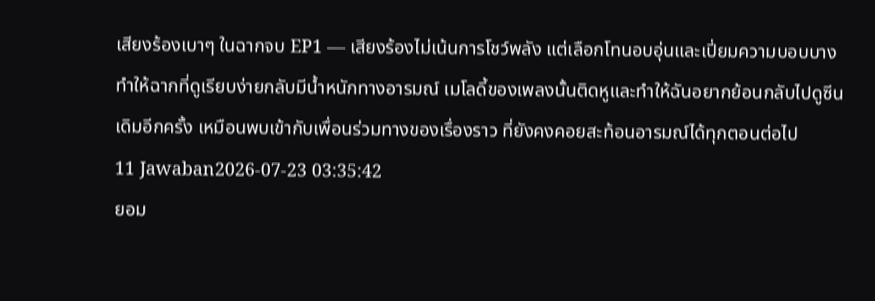เสียงร้องเบาๆ ในฉากจบ EP1 — เสียงร้องไม่เน้นการโชว์พลัง แต่เลือกโทนอบอุ่นและเปี่ยมความบอบบาง ทำให้ฉากที่ดูเรียบง่ายกลับมีน้ำหนักทางอารมณ์ เมโลดี้ของเพลงนั้นติดหูและทำให้ฉันอยากย้อนกลับไปดูซีนเดิมอีกครั้ง เหมือนพบเข้ากับเพื่อนร่วมทางของเรื่องราว ที่ยังคงคอยสะท้อนอารมณ์ได้ทุกตอนต่อไป
11 Jawaban2026-07-23 03:35:42
ยอม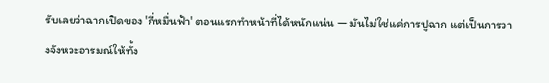รับเลยว่าฉากเปิดของ 'กี่หมื่นฟ้า' ตอนแรกทำหน้าที่ได้หนักแน่น — มันไม่ใช่แค่การปูฉาก แต่เป็นการวางจังหวะอารมณ์ให้ทั้ง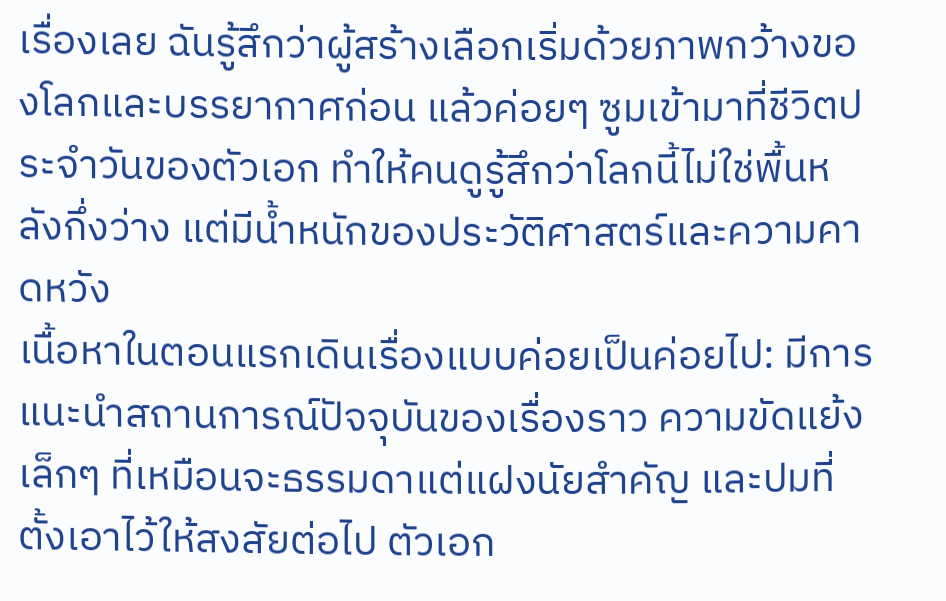เรื่องเลย ฉันรู้สึกว่าผู้สร้างเลือกเริ่มด้วยภาพกว้างของโลกและบรรยากาศก่อน แล้วค่อยๆ ซูมเข้ามาที่ชีวิตประจำวันของตัวเอก ทำให้คนดูรู้สึกว่าโลกนี้ไม่ใช่พื้นหลังกึ่งว่าง แต่มีน้ำหนักของประวัติศาสตร์และความคาดหวัง
เนื้อหาในตอนแรกเดินเรื่องแบบค่อยเป็นค่อยไป: มีการแนะนำสถานการณ์ปัจจุบันของเรื่องราว ความขัดแย้งเล็กๆ ที่เหมือนจะธรรมดาแต่แฝงนัยสำคัญ และปมที่ตั้งเอาไว้ให้สงสัยต่อไป ตัวเอก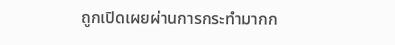ถูกเปิดเผยผ่านการกระทำมากก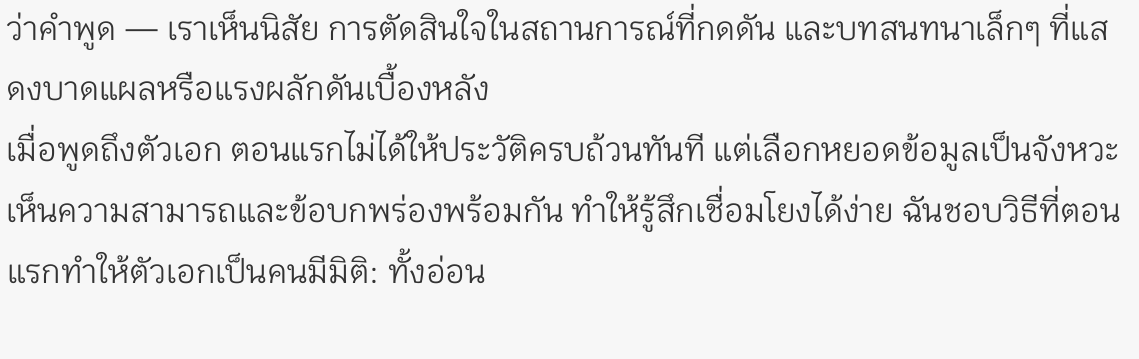ว่าคำพูด — เราเห็นนิสัย การตัดสินใจในสถานการณ์ที่กดดัน และบทสนทนาเล็กๆ ที่แสดงบาดแผลหรือแรงผลักดันเบื้องหลัง
เมื่อพูดถึงตัวเอก ตอนแรกไม่ได้ให้ประวัติครบถ้วนทันที แต่เลือกหยอดข้อมูลเป็นจังหวะ เห็นความสามารถและข้อบกพร่องพร้อมกัน ทำให้รู้สึกเชื่อมโยงได้ง่าย ฉันชอบวิธีที่ตอนแรกทำให้ตัวเอกเป็นคนมีมิติ: ทั้งอ่อน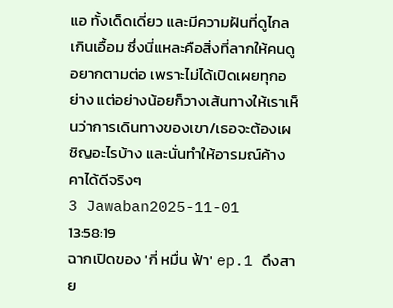แอ ทั้งเด็ดเดี่ยว และมีความฝันที่ดูไกลเกินเอื้อม ซึ่งนี่แหละคือสิ่งที่ลากให้คนดูอยากตามต่อ เพราะไม่ได้เปิดเผยทุกอย่าง แต่อย่างน้อยก็วางเส้นทางให้เราเห็นว่าการเดินทางของเขา/เธอจะต้องเผชิญอะไรบ้าง และนั่นทำให้อารมณ์ค้างคาได้ดีจริงๆ
3 Jawaban2025-11-01 13:58:19
ฉากเปิดของ 'กี่ หมื่น ฟ้า' ep.1 ดึงสาย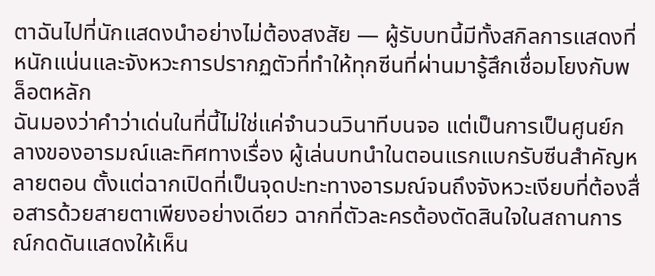ตาฉันไปที่นักแสดงนำอย่างไม่ต้องสงสัย — ผู้รับบทนี้มีทั้งสกิลการแสดงที่หนักแน่นและจังหวะการปรากฏตัวที่ทำให้ทุกซีนที่ผ่านมารู้สึกเชื่อมโยงกับพล็อตหลัก
ฉันมองว่าคำว่าเด่นในที่นี้ไม่ใช่แค่จำนวนวินาทีบนจอ แต่เป็นการเป็นศูนย์กลางของอารมณ์และทิศทางเรื่อง ผู้เล่นบทนำในตอนแรกแบกรับซีนสำคัญหลายตอน ตั้งแต่ฉากเปิดที่เป็นจุดปะทะทางอารมณ์จนถึงจังหวะเงียบที่ต้องสื่อสารด้วยสายตาเพียงอย่างเดียว ฉากที่ตัวละครต้องตัดสินใจในสถานการณ์กดดันแสดงให้เห็น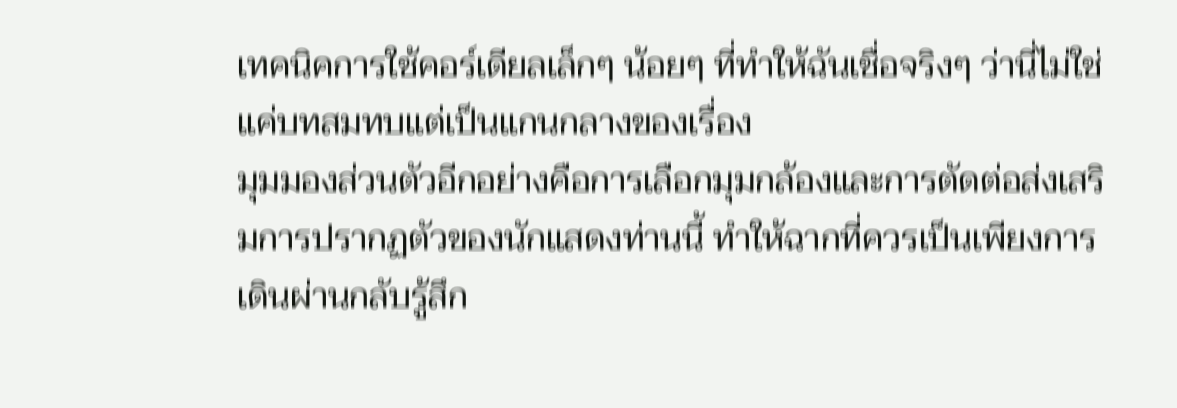เทคนิคการใช้คอร์เดียลเล็กๆ น้อยๆ ที่ทำให้ฉันเชื่อจริงๆ ว่านี่ไม่ใช่แค่บทสมทบแต่เป็นแกนกลางของเรื่อง
มุมมองส่วนตัวอีกอย่างคือการเลือกมุมกล้องและการตัดต่อส่งเสริมการปรากฏตัวของนักแสดงท่านนี้ ทำให้ฉากที่ควรเป็นเพียงการเดินผ่านกลับรู้สึก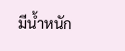มีน้ำหนัก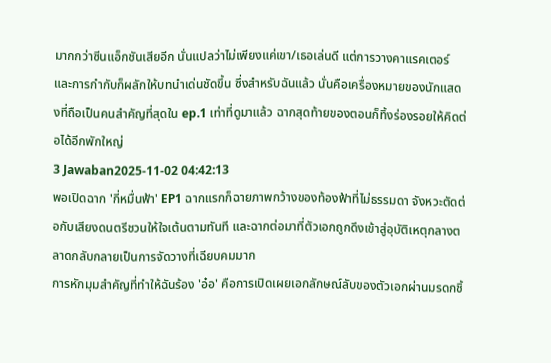มากกว่าซีนแอ็กชันเสียอีก นั่นแปลว่าไม่เพียงแค่เขา/เธอเล่นดี แต่การวางคาแรคเตอร์และการกำกับก็ผลักให้บทนำเด่นชัดขึ้น ซึ่งสำหรับฉันแล้ว นั่นคือเครื่องหมายของนักแสดงที่ถือเป็นคนสำคัญที่สุดใน ep.1 เท่าที่ดูมาแล้ว ฉากสุดท้ายของตอนก็ทิ้งร่องรอยให้คิดต่อได้อีกพักใหญ่
3 Jawaban2025-11-02 04:42:13
พอเปิดฉาก 'กี่หมื่นฟ้า' EP1 ฉากแรกก็ฉายภาพกว้างของท้องฟ้าที่ไม่ธรรมดา จังหวะตัดต่อกับเสียงดนตรีชวนให้ใจเต้นตามทันที และฉากต่อมาที่ตัวเอกถูกดึงเข้าสู่อุบัติเหตุกลางตลาดกลับกลายเป็นการจัดวางที่เฉียบคมมาก
การหักมุมสำคัญที่ทำให้ฉันร้อง 'อ๋อ' คือการเปิดเผยเอกลักษณ์ลับของตัวเอกผ่านมรดกชิ้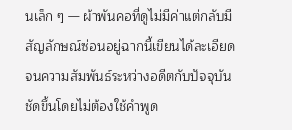นเล็ก ๆ — ผ้าพันคอที่ดูไม่มีค่าแต่กลับมีสัญลักษณ์ซ่อนอยู่ฉากนี้เขียนได้ละเอียดจนความสัมพันธ์ระหว่างอดีตกับปัจจุบันชัดขึ้นโดยไม่ต้องใช้คำพูด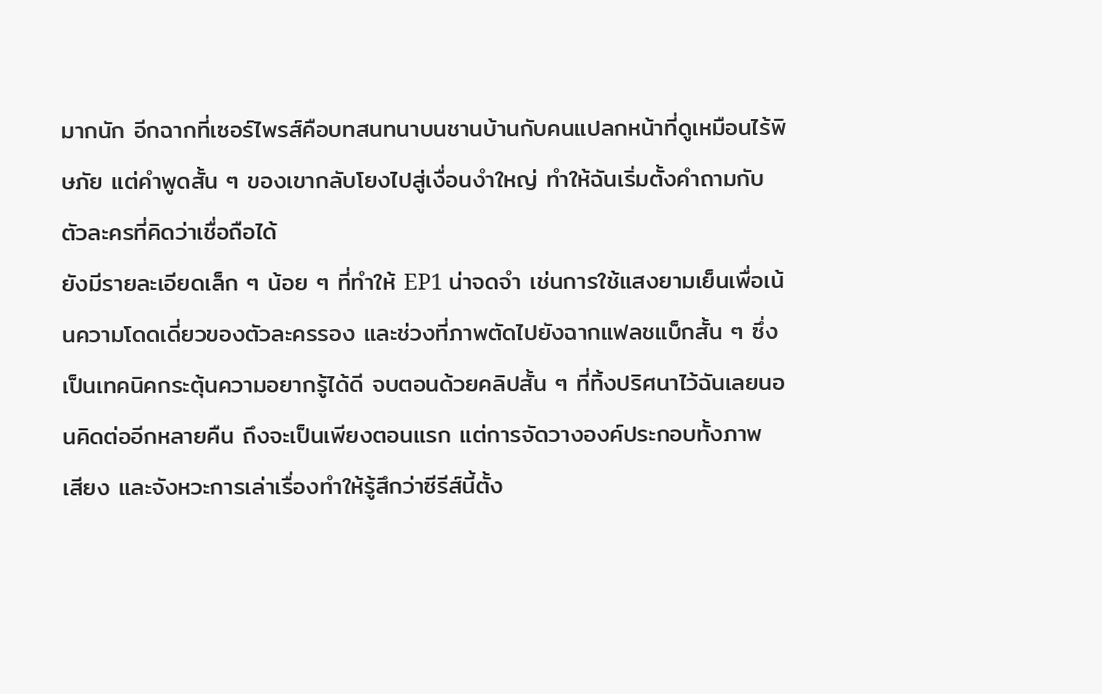มากนัก อีกฉากที่เซอร์ไพรส์คือบทสนทนาบนชานบ้านกับคนแปลกหน้าที่ดูเหมือนไร้พิษภัย แต่คำพูดสั้น ๆ ของเขากลับโยงไปสู่เงื่อนงำใหญ่ ทำให้ฉันเริ่มตั้งคำถามกับตัวละครที่คิดว่าเชื่อถือได้
ยังมีรายละเอียดเล็ก ๆ น้อย ๆ ที่ทำให้ EP1 น่าจดจำ เช่นการใช้แสงยามเย็นเพื่อเน้นความโดดเดี่ยวของตัวละครรอง และช่วงที่ภาพตัดไปยังฉากแฟลชแบ็กสั้น ๆ ซึ่งเป็นเทคนิคกระตุ้นความอยากรู้ได้ดี จบตอนด้วยคลิปสั้น ๆ ที่ทิ้งปริศนาไว้ฉันเลยนอนคิดต่ออีกหลายคืน ถึงจะเป็นเพียงตอนแรก แต่การจัดวางองค์ประกอบทั้งภาพ เสียง และจังหวะการเล่าเรื่องทำให้รู้สึกว่าซีรีส์นี้ตั้ง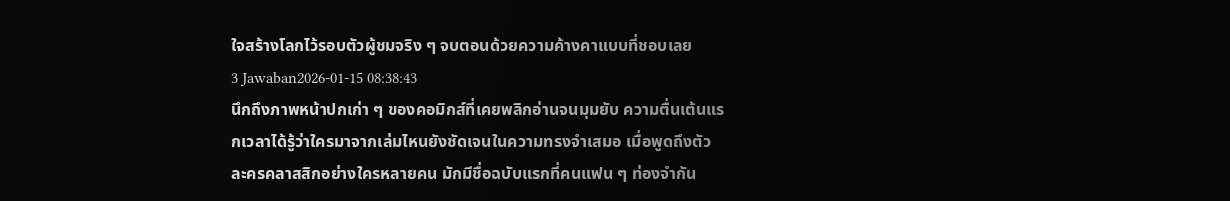ใจสร้างโลกไว้รอบตัวผู้ชมจริง ๆ จบตอนด้วยความค้างคาแบบที่ชอบเลย
3 Jawaban2026-01-15 08:38:43
นึกถึงภาพหน้าปกเก่า ๆ ของคอมิกส์ที่เคยพลิกอ่านจนมุมยับ ความตื่นเต้นแรกเวลาได้รู้ว่าใครมาจากเล่มไหนยังชัดเจนในความทรงจำเสมอ เมื่อพูดถึงตัวละครคลาสสิกอย่างใครหลายคน มักมีชื่อฉบับแรกที่คนแฟน ๆ ท่องจำกัน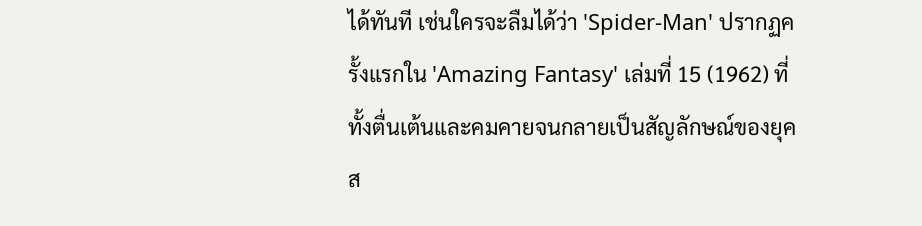ได้ทันที เช่นใครจะลืมได้ว่า 'Spider-Man' ปรากฏครั้งแรกใน 'Amazing Fantasy' เล่มที่ 15 (1962) ที่ทั้งตื่นเต้นและคมคายจนกลายเป็นสัญลักษณ์ของยุคส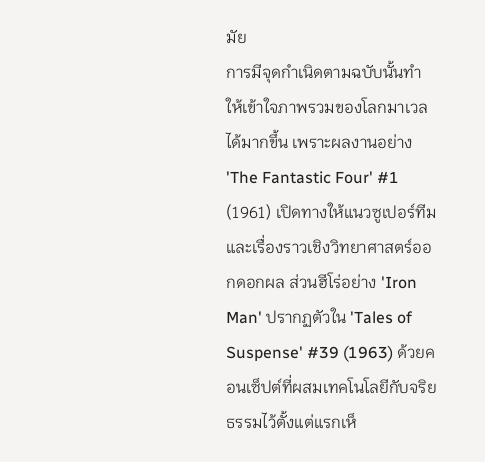มัย
การมีจุดกำเนิดตามฉบับนั้นทำให้เข้าใจภาพรวมของโลกมาเวลได้มากขึ้น เพราะผลงานอย่าง 'The Fantastic Four' #1 (1961) เปิดทางให้แนวซูเปอร์ทีมและเรื่องราวเชิงวิทยาศาสตร์ออกดอกผล ส่วนฮีโร่อย่าง 'Iron Man' ปรากฏตัวใน 'Tales of Suspense' #39 (1963) ด้วยคอนเซ็ปต์ที่ผสมเทคโนโลยีกับจริยธรรมไว้ตั้งแต่แรกเห็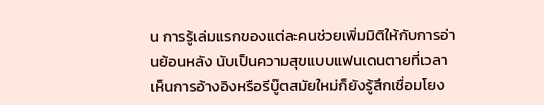น การรู้เล่มแรกของแต่ละคนช่วยเพิ่มมิติให้กับการอ่านย้อนหลัง นับเป็นความสุขแบบแฟนเดนตายที่เวลาเห็นการอ้างอิงหรือรีบู๊ตสมัยใหม่ก็ยังรู้สึกเชื่อมโยง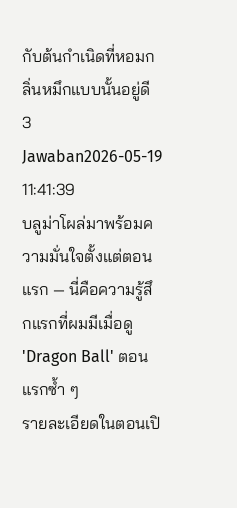กับต้นกำเนิดที่หอมกลิ่นหมึกแบบนั้นอยู่ดี
3 Jawaban2026-05-19 11:41:39
บลูม่าโผล่มาพร้อมความมั่นใจตั้งแต่ตอนแรก — นี่คือความรู้สึกแรกที่ผมมีเมื่อดู 'Dragon Ball' ตอนแรกซ้ำ ๆ
รายละเอียดในตอนเปิ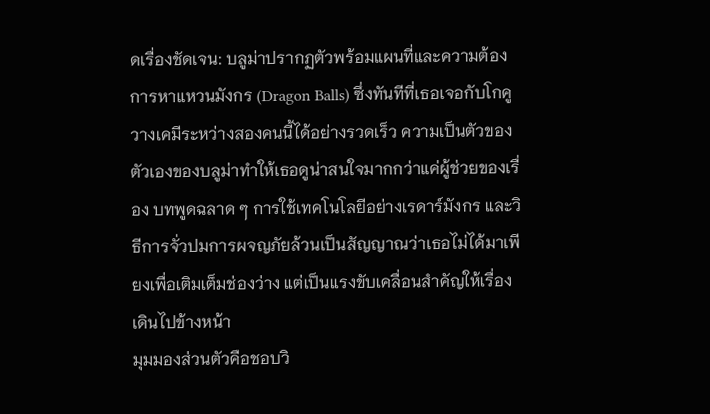ดเรื่องชัดเจน: บลูม่าปรากฏตัวพร้อมแผนที่และความต้องการหาแหวนมังกร (Dragon Balls) ซึ่งทันทีที่เธอเจอกับโกคู วางเคมีระหว่างสองคนนี้ได้อย่างรวดเร็ว ความเป็นตัวของตัวเองของบลูม่าทำให้เธอดูน่าสนใจมากกว่าแค่ผู้ช่วยของเรื่อง บทพูดฉลาด ๆ การใช้เทคโนโลยีอย่างเรดาร์มังกร และวิธีการจั่วปมการผจญภัยล้วนเป็นสัญญาณว่าเธอไม่ได้มาเพียงเพื่อเติมเต็มช่องว่าง แต่เป็นแรงขับเคลื่อนสำคัญให้เรื่องเดินไปข้างหน้า
มุมมองส่วนตัวคือชอบวิ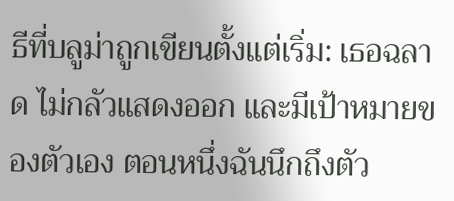ธีที่บลูม่าถูกเขียนตั้งแต่เริ่ม: เธอฉลาด ไม่กลัวแสดงออก และมีเป้าหมายของตัวเอง ตอนหนึ่งฉันนึกถึงตัว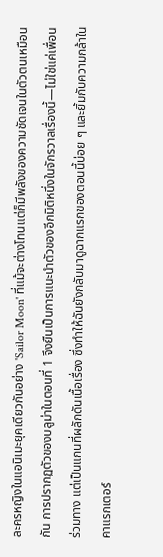ละครหญิงในแอนิเมะยุคเดียวกันอย่าง 'Sailor Moon' ที่แม้จะต่างโทนแต่ก็มีพลังของความชัดเจนในตัวตนเหมือนกัน การปรากฏตัวของบลูม่าในตอนที่ 1 จึงยืนเป็นการแนะนำตัวของอีกมิติหนึ่งในจักรวาลเรื่องนี้—ไม่ใช่แค่เพื่อนร่วมทาง แต่เป็นแกนที่ผลักดันเนื้อเรื่อง ซึ่งทำให้ฉันยังกลับมาดูฉากแรกของตอนนี้บ่อย ๆ และยิ้มกับความกล้าในคาแรกเตอร์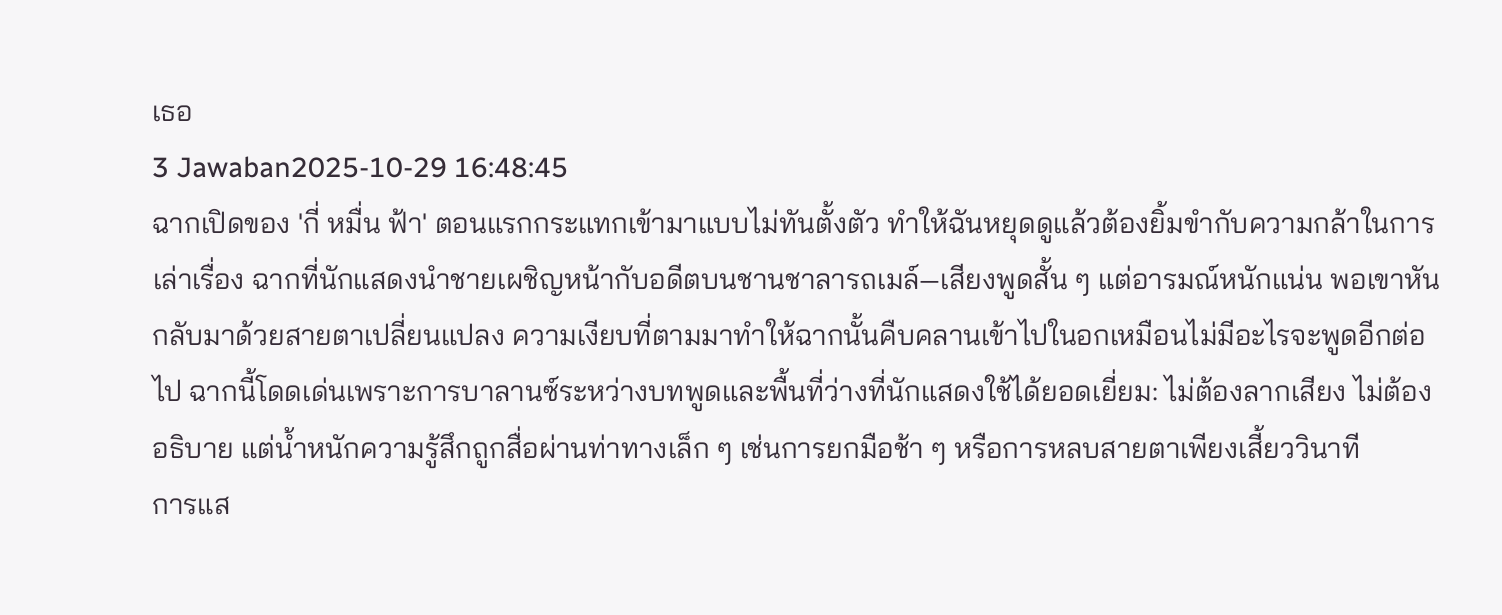เธอ
3 Jawaban2025-10-29 16:48:45
ฉากเปิดของ 'กี่ หมื่น ฟ้า' ตอนแรกกระแทกเข้ามาแบบไม่ทันตั้งตัว ทำให้ฉันหยุดดูแล้วต้องยิ้มขำกับความกล้าในการเล่าเรื่อง ฉากที่นักแสดงนำชายเผชิญหน้ากับอดีตบนชานชาลารถเมล์—เสียงพูดสั้น ๆ แต่อารมณ์หนักแน่น พอเขาหันกลับมาด้วยสายตาเปลี่ยนแปลง ความเงียบที่ตามมาทำให้ฉากนั้นคืบคลานเข้าไปในอกเหมือนไม่มีอะไรจะพูดอีกต่อไป ฉากนี้โดดเด่นเพราะการบาลานซ์ระหว่างบทพูดและพื้นที่ว่างที่นักแสดงใช้ได้ยอดเยี่ยม: ไม่ต้องลากเสียง ไม่ต้องอธิบาย แต่น้ำหนักความรู้สึกถูกสื่อผ่านท่าทางเล็ก ๆ เช่นการยกมือช้า ๆ หรือการหลบสายตาเพียงเสี้ยววินาที
การแส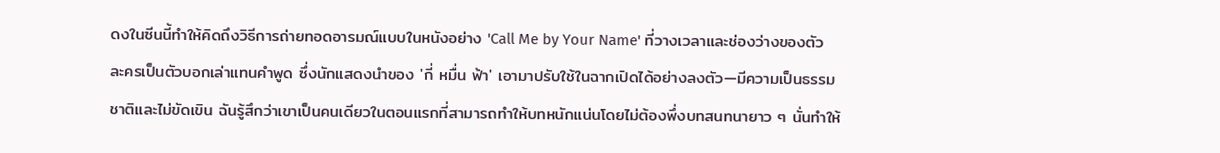ดงในซีนนี้ทำให้คิดถึงวิธีการถ่ายทอดอารมณ์แบบในหนังอย่าง 'Call Me by Your Name' ที่วางเวลาและช่องว่างของตัวละครเป็นตัวบอกเล่าแทนคำพูด ซึ่งนักแสดงนำของ 'กี่ หมื่น ฟ้า' เอามาปรับใช้ในฉากเปิดได้อย่างลงตัว—มีความเป็นธรรมชาติและไม่ขัดเขิน ฉันรู้สึกว่าเขาเป็นคนเดียวในตอนแรกที่สามารถทำให้บทหนักแน่นโดยไม่ต้องพึ่งบทสนทนายาว ๆ นั่นทำให้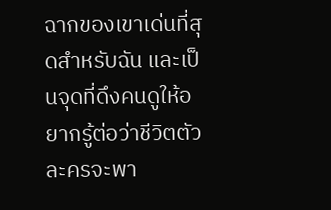ฉากของเขาเด่นที่สุดสำหรับฉัน และเป็นจุดที่ดึงคนดูให้อยากรู้ต่อว่าชีวิตตัวละครจะพา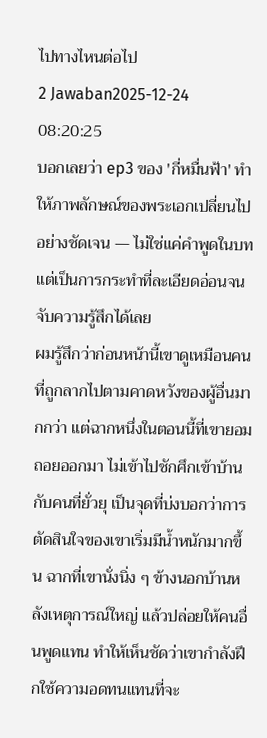ไปทางไหนต่อไป
2 Jawaban2025-12-24 08:20:25
บอกเลยว่า ep3 ของ 'กี่หมื่นฟ้า' ทำให้ภาพลักษณ์ของพระเอกเปลี่ยนไปอย่างชัดเจน — ไม่ใช่แค่คำพูดในบท แต่เป็นการกระทำที่ละเอียดอ่อนจนจับความรู้สึกได้เลย
ผมรู้สึกว่าก่อนหน้านี้เขาดูเหมือนคนที่ถูกลากไปตามคาดหวังของผู้อื่นมากกว่า แต่ฉากหนึ่งในตอนนี้ที่เขายอมถอยออกมา ไม่เข้าไปชักศึกเข้าบ้านกับคนที่ยั่วยุ เป็นจุดที่บ่งบอกว่าการตัดสินใจของเขาเริ่มมีน้ำหนักมากขึ้น ฉากที่เขานั่งนิ่ง ๆ ข้างนอกบ้านหลังเหตุการณ์ใหญ่ แล้วปล่อยให้คนอื่นพูดแทน ทำให้เห็นชัดว่าเขากำลังฝึกใช้ความอดทนแทนที่จะ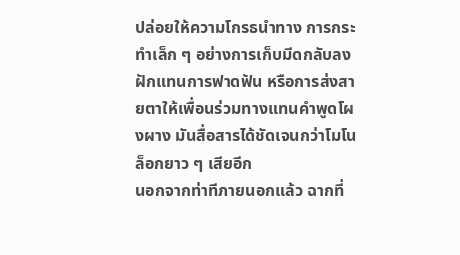ปล่อยให้ความโกรธนำทาง การกระทำเล็ก ๆ อย่างการเก็บมีดกลับลงฝักแทนการฟาดฟัน หรือการส่งสายตาให้เพื่อนร่วมทางแทนคำพูดโผงผาง มันสื่อสารได้ชัดเจนกว่าโมโนล็อกยาว ๆ เสียอีก
นอกจากท่าทีภายนอกแล้ว ฉากที่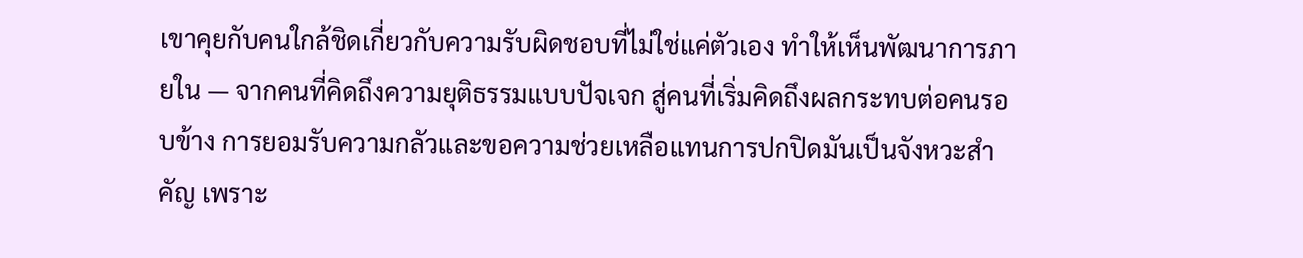เขาคุยกับคนใกล้ชิดเกี่ยวกับความรับผิดชอบที่ไม่ใช่แค่ตัวเอง ทำให้เห็นพัฒนาการภายใน — จากคนที่คิดถึงความยุติธรรมแบบปัจเจก สู่คนที่เริ่มคิดถึงผลกระทบต่อคนรอบข้าง การยอมรับความกลัวและขอความช่วยเหลือแทนการปกปิดมันเป็นจังหวะสำคัญ เพราะ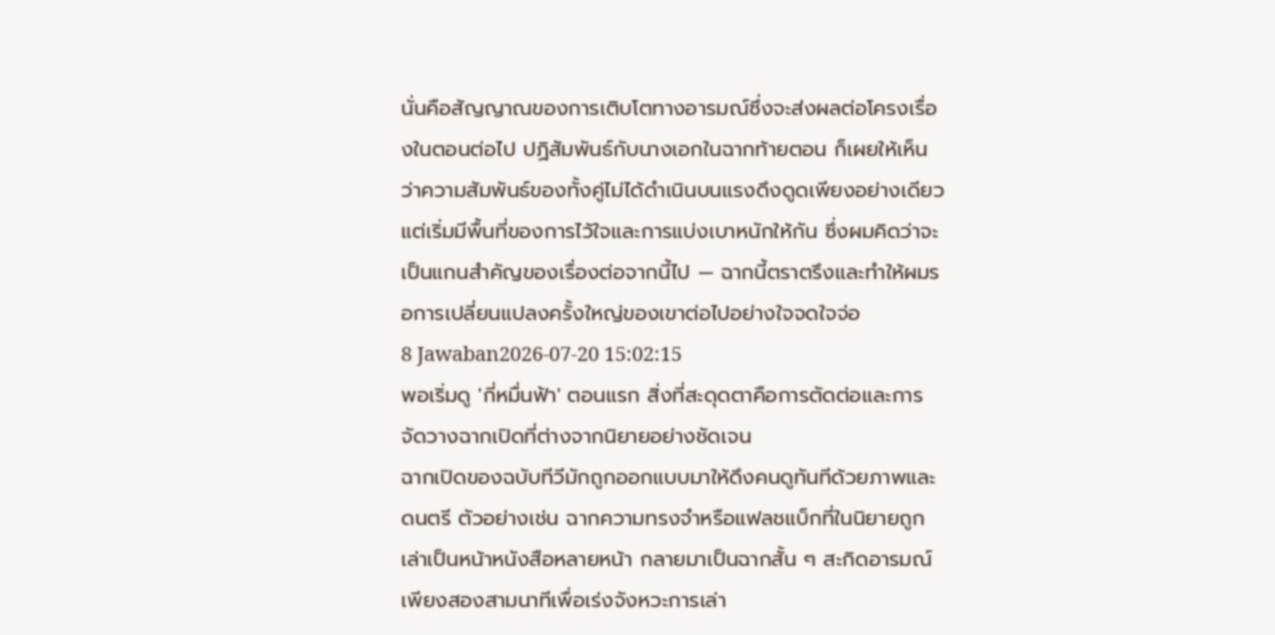นั่นคือสัญญาณของการเติบโตทางอารมณ์ซึ่งจะส่งผลต่อโครงเรื่องในตอนต่อไป ปฏิสัมพันธ์กับนางเอกในฉากท้ายตอน ก็เผยให้เห็นว่าความสัมพันธ์ของทั้งคู่ไม่ได้ดำเนินบนแรงดึงดูดเพียงอย่างเดียว แต่เริ่มมีพื้นที่ของการไว้ใจและการแบ่งเบาหนักให้กัน ซึ่งผมคิดว่าจะเป็นแกนสำคัญของเรื่องต่อจากนี้ไป — ฉากนี้ตราตรึงและทำให้ผมรอการเปลี่ยนแปลงครั้งใหญ่ของเขาต่อไปอย่างใจจดใจจ่อ
8 Jawaban2026-07-20 15:02:15
พอเริ่มดู 'กี่หมื่นฟ้า' ตอนแรก สิ่งที่สะดุดตาคือการตัดต่อและการจัดวางฉากเปิดที่ต่างจากนิยายอย่างชัดเจน
ฉากเปิดของฉบับทีวีมักถูกออกแบบมาให้ดึงคนดูทันทีด้วยภาพและดนตรี ตัวอย่างเช่น ฉากความทรงจำหรือแฟลชแบ็กที่ในนิยายถูกเล่าเป็นหน้าหนังสือหลายหน้า กลายมาเป็นฉากสั้น ๆ สะกิดอารมณ์เพียงสองสามนาทีเพื่อเร่งจังหวะการเล่า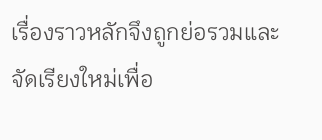เรื่องราวหลักจึงถูกย่อรวมและจัดเรียงใหม่เพื่อ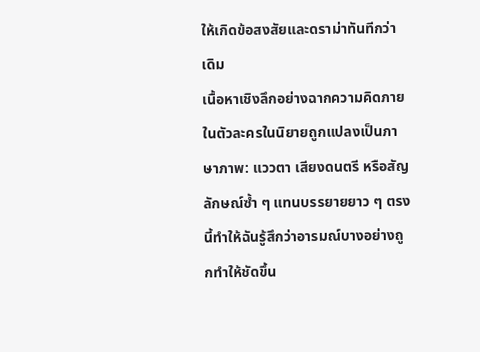ให้เกิดข้อสงสัยและดราม่าทันทีกว่าเดิม
เนื้อหาเชิงลึกอย่างฉากความคิดภายในตัวละครในนิยายถูกแปลงเป็นภาษาภาพ: แววตา เสียงดนตรี หรือสัญลักษณ์ซ้ำ ๆ แทนบรรยายยาว ๆ ตรงนี้ทำให้ฉันรู้สึกว่าอารมณ์บางอย่างถูกทำให้ชัดขึ้น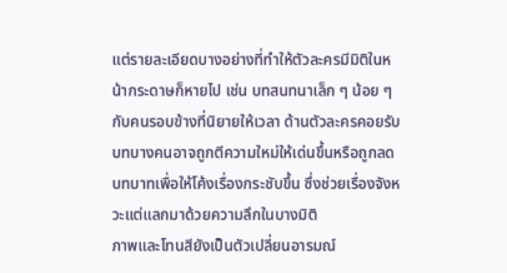แต่รายละเอียดบางอย่างที่ทำให้ตัวละครมีมิติในหน้ากระดาษก็หายไป เช่น บทสนทนาเล็ก ๆ น้อย ๆ กับคนรอบข้างที่นิยายให้เวลา ด้านตัวละครคอยรับบทบางคนอาจถูกตีความใหม่ให้เด่นขึ้นหรือถูกลดบทบาทเพื่อให้โค้งเรื่องกระชับขึ้น ซึ่งช่วยเรื่องจังหวะแต่แลกมาด้วยความลึกในบางมิติ
ภาพและโทนสียังเป็นตัวเปลี่ยนอารมณ์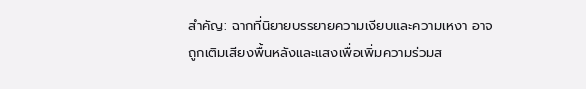สำคัญ: ฉากที่นิยายบรรยายความเงียบและความเหงา อาจถูกเติมเสียงพื้นหลังและแสงเพื่อเพิ่มความร่วมส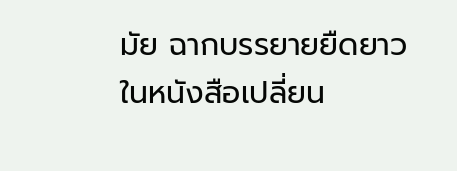มัย ฉากบรรยายยืดยาวในหนังสือเปลี่ยน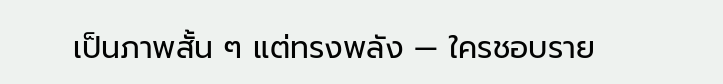เป็นภาพสั้น ๆ แต่ทรงพลัง — ใครชอบราย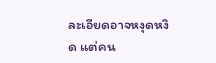ละเอียดอาจหงุดหงิด แต่คน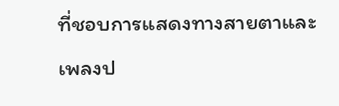ที่ชอบการแสดงทางสายตาและเพลงป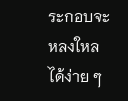ระกอบจะหลงใหลได้ง่าย ๆ